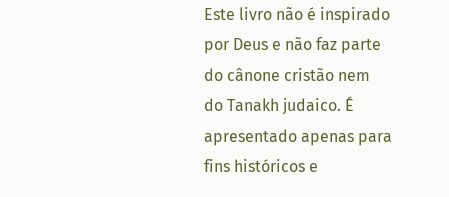Este livro não é inspirado por Deus e não faz parte do cânone cristão nem do Tanakh judaico. É apresentado apenas para fins históricos e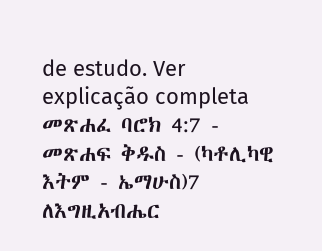de estudo. Ver explicação completa መጽሐፈ ባሮክ 4:7 - መጽሐፍ ቅዱስ - (ካቶሊካዊ እትም - ኤማሁስ)7 ለእግዚአብሔር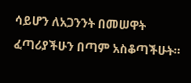ሳይሆን ለአጋንንት በመሠዋት ፈጣሪያችሁን በጣም አስቆጣችሁት።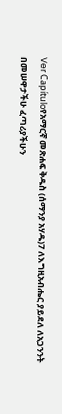Ver Capítuloየአማርኛ መጽሐፍ ቅዱስ (ሰማንያ አሃዱ)7 ለእግዚአብሔር ያይደለ ለአጋንንት በመሠዋታችሁ ፈጣሪያችሁን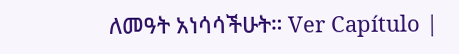ለመዓት አነሳሳችሁት። Ver Capítulo |